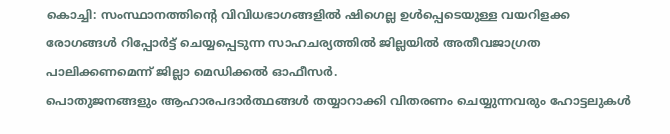കൊച്ചി: സംസ്ഥാനത്തിന്റെ വിവിധഭാഗങ്ങളിൽ ഷിഗെല്ല ഉൾപ്പെടെയുള്ള വയറിളക്ക രോഗങ്ങൾ റിപ്പോർട്ട് ചെയ്യപ്പെടുന്ന സാഹചര്യത്തിൽ ജില്ലയിൽ അതീവജാഗ്രത പാലിക്കണമെന്ന് ജില്ലാ മെഡിക്കൽ ഓഫീസർ.
പൊതുജനങ്ങളും ആഹാരപദാർത്ഥങ്ങൾ തയ്യാറാക്കി വിതരണം ചെയ്യുന്നവരും ഹോട്ടലുകൾ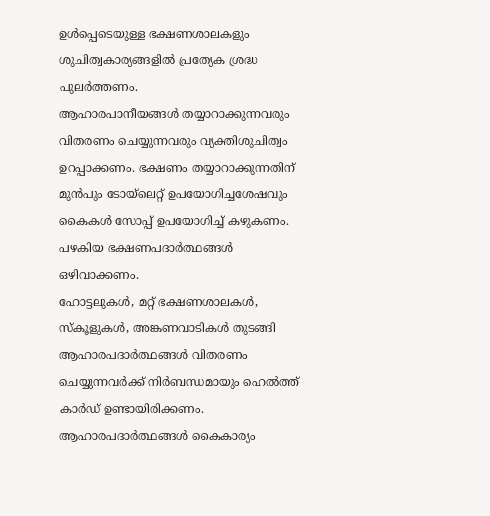ഉൾപ്പെടെയുള്ള ഭക്ഷണശാലകളും ശുചിത്വകാര്യങ്ങളിൽ പ്രത്യേക ശ്രദ്ധ പുലർത്തണം.
ആഹാരപാനീയങ്ങൾ തയ്യാറാക്കുന്നവരും വിതരണം ചെയ്യുന്നവരും വ്യക്തിശുചിത്വം ഉറപ്പാക്കണം. ഭക്ഷണം തയ്യാറാക്കുന്നതിന് മുൻപും ടോയ്ലെറ്റ് ഉപയോഗിച്ചശേഷവും കൈകൾ സോപ്പ് ഉപയോഗിച്ച് കഴുകണം. പഴകിയ ഭക്ഷണപദാർത്ഥങ്ങൾ ഒഴിവാക്കണം.
ഹോട്ടലുകൾ, മറ്റ് ഭക്ഷണശാലകൾ, സ്കൂളുകൾ, അങ്കണവാടികൾ തുടങ്ങി ആഹാരപദാർത്ഥങ്ങൾ വിതരണം ചെയ്യുന്നവർക്ക് നിർബന്ധമായും ഹെൽത്ത് കാർഡ് ഉണ്ടായിരിക്കണം. ആഹാരപദാർത്ഥങ്ങൾ കൈകാര്യം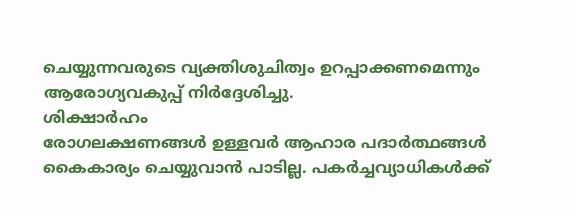ചെയ്യുന്നവരുടെ വ്യക്തിശുചിത്വം ഉറപ്പാക്കണമെന്നും ആരോഗ്യവകുപ്പ് നിർദ്ദേശിച്ചു.
ശിക്ഷാർഹം
രോഗലക്ഷണങ്ങൾ ഉള്ളവർ ആഹാര പദാർത്ഥങ്ങൾ കൈകാര്യം ചെയ്യുവാൻ പാടില്ല. പകർച്ചവ്യാധികൾക്ക്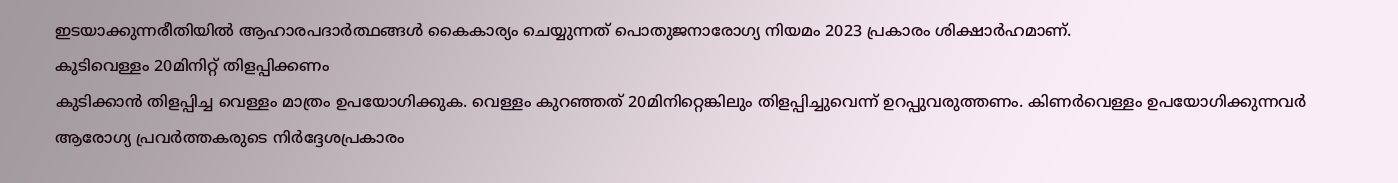ഇടയാക്കുന്നരീതിയിൽ ആഹാരപദാർത്ഥങ്ങൾ കൈകാര്യം ചെയ്യുന്നത് പൊതുജനാരോഗ്യ നിയമം 2023 പ്രകാരം ശിക്ഷാർഹമാണ്.
കുടിവെള്ളം 20മിനിറ്റ് തിളപ്പിക്കണം
കുടിക്കാൻ തിളപ്പിച്ച വെള്ളം മാത്രം ഉപയോഗിക്കുക. വെള്ളം കുറഞ്ഞത് 20മിനിറ്റെങ്കിലും തിളപ്പിച്ചുവെന്ന് ഉറപ്പുവരുത്തണം. കിണർവെള്ളം ഉപയോഗിക്കുന്നവർ ആരോഗ്യ പ്രവർത്തകരുടെ നിർദ്ദേശപ്രകാരം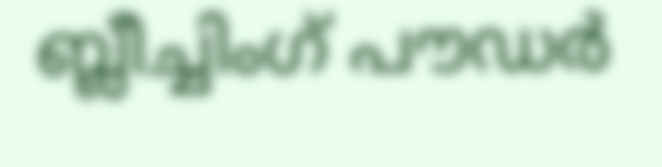ബ്ലീച്ചിംഗ് പൗഡർ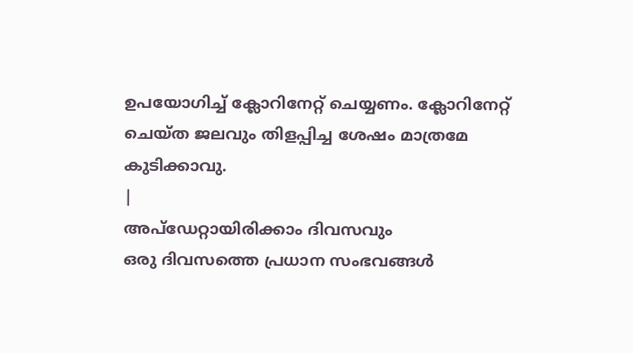ഉപയോഗിച്ച് ക്ലോറിനേറ്റ് ചെയ്യണം. ക്ലോറിനേറ്റ് ചെയ്ത ജലവും തിളപ്പിച്ച ശേഷം മാത്രമേ കുടിക്കാവു.
|
അപ്ഡേറ്റായിരിക്കാം ദിവസവും
ഒരു ദിവസത്തെ പ്രധാന സംഭവങ്ങൾ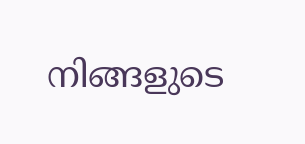നിങ്ങളുടെ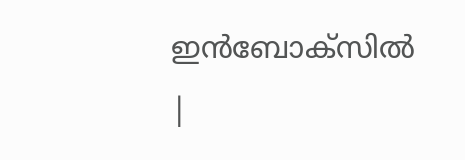ഇൻബോക്സിൽ |